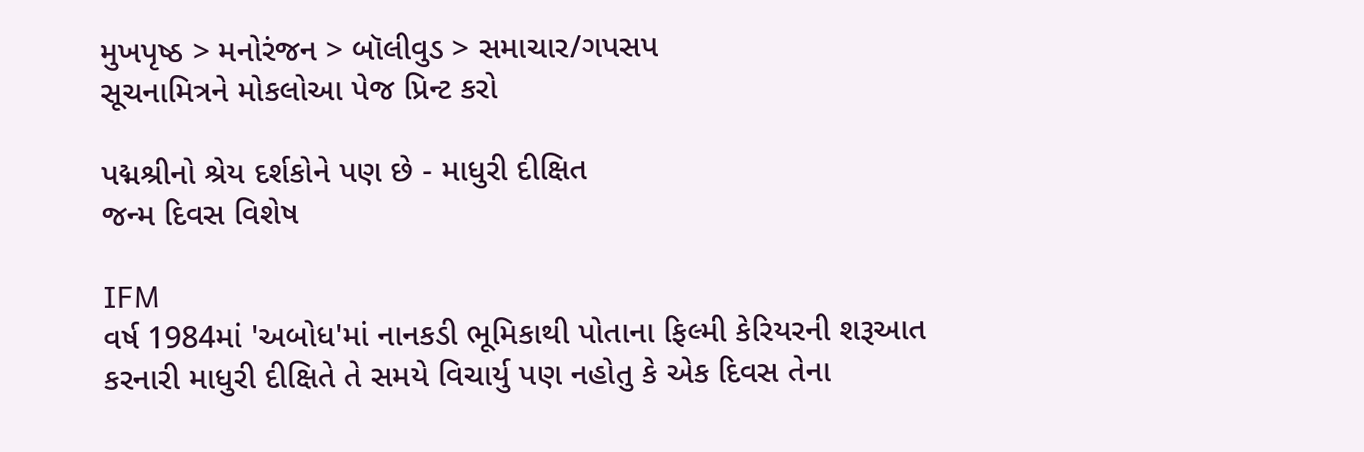મુખપૃષ્ઠ > મનોરંજન > બૉલીવુડ > સમાચાર/ગપસપ
સૂચનામિત્રને મોકલોઆ પેજ પ્રિન્ટ કરો

પદ્મશ્રીનો શ્રેય દર્શકોને પણ છે - માધુરી દીક્ષિત
જન્મ દિવસ વિશેષ

IFM
વર્ષ 1984માં 'અબોધ'માં નાનકડી ભૂમિકાથી પોતાના ફિલ્મી કેરિયરની શરૂઆત કરનારી માધુરી દીક્ષિતે તે સમયે વિચાર્યુ પણ નહોતુ કે એક દિવસ તેના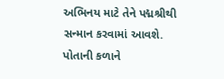અભિનય માટે તેને પદ્મશ્રીથી સન્માન કરવામાં આવશે. પોતાની કળાને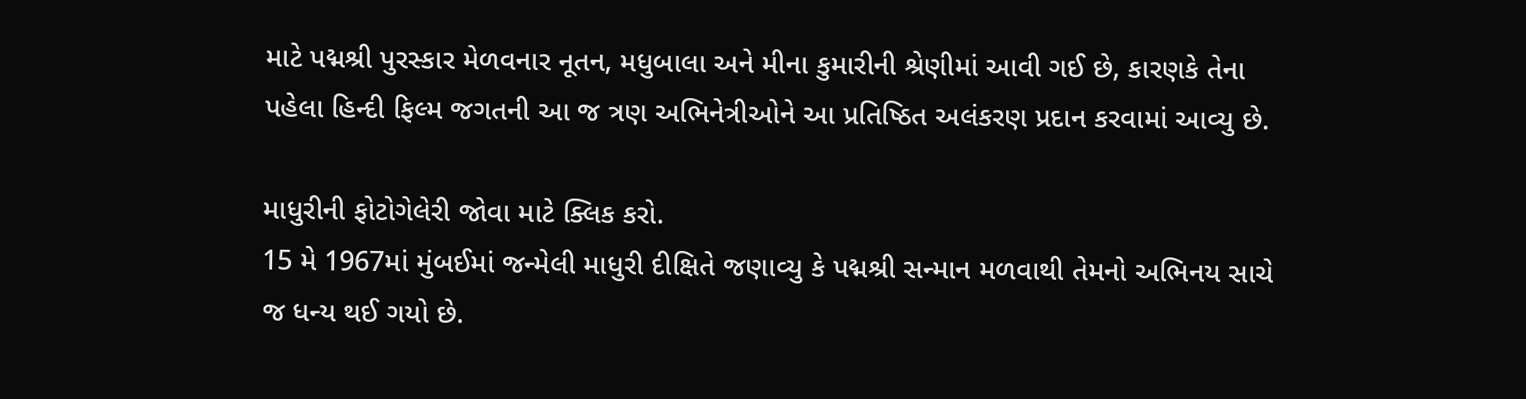માટે પદ્મશ્રી પુરસ્કાર મેળવનાર નૂતન, મધુબાલા અને મીના કુમારીની શ્રેણીમાં આવી ગઈ છે, કારણકે તેના પહેલા હિન્દી ફિલ્મ જગતની આ જ ત્રણ અભિનેત્રીઓને આ પ્રતિષ્ઠિત અલંકરણ પ્રદાન કરવામાં આવ્યુ છે.

માધુરીની ફોટોગેલેરી જોવા માટે ક્લિક કરો.
15 મે 1967માં મુંબઈમાં જન્મેલી માધુરી દીક્ષિતે જણાવ્યુ કે પદ્મશ્રી સન્માન મળવાથી તેમનો અભિનય સાચે જ ધન્ય થઈ ગયો છે.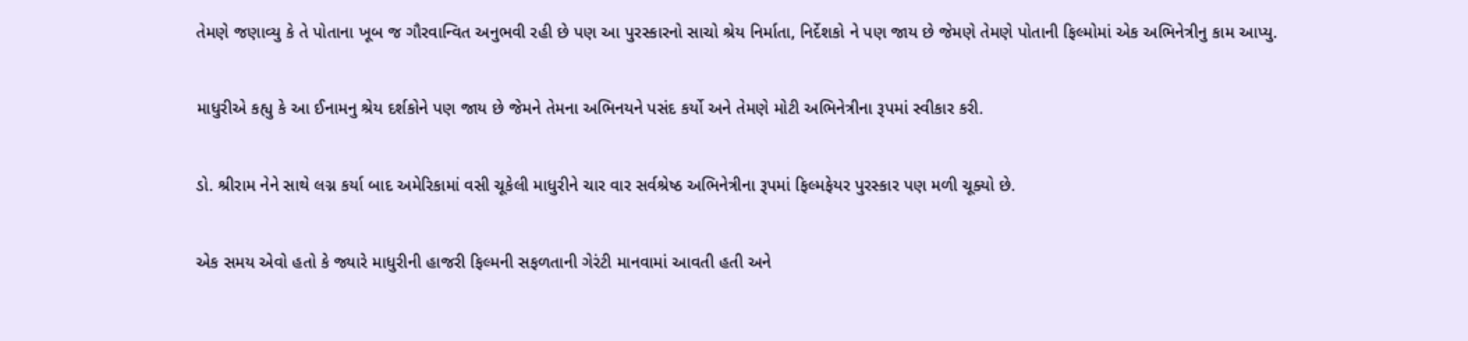તેમણે જણાવ્યુ કે તે પોતાના ખૂબ જ ગૌરવાન્વિત અનુભવી રહી છે પણ આ પુરસ્કારનો સાચો શ્રેય નિર્માતા, નિર્દેશકો ને પણ જાય છે જેમણે તેમણે પોતાની ફિલ્મોમાં એક અભિનેત્રીનુ કામ આપ્યુ.

માધુરીએ કહ્યુ કે આ ઈનામનુ શ્રેય દર્શકોને પણ જાય છે જેમને તેમના અભિનયને પસંદ કર્યો અને તેમણે મોટી અભિનેત્રીના રૂપમાં સ્વીકાર કરી.

ડો. શ્રીરામ નેને સાથે લગ્ન કર્યા બાદ અમેરિકામાં વસી ચૂકેલી માધુરીને ચાર વાર સર્વશ્રેષ્ઠ અભિનેત્રીના રૂપમાં ફિલ્મફેયર પુરસ્કાર પણ મળી ચૂક્યો છે.

એક સમય એવો હતો કે જ્યારે માધુરીની હાજરી ફિલ્મની સફળતાની ગેરંટી માનવામાં આવતી હતી અને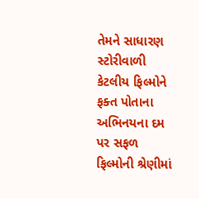તેમને સાધારણ સ્ટોરીવાળી કેટલીય ફિલ્મોને ફક્ત પોતાના અભિનયના દમ પર સફળ ફિલ્મોની શ્રેણીમાં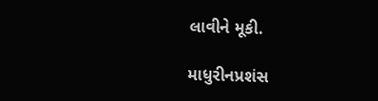લાવીને મૂકી.

માધુરીનપ્રશંસ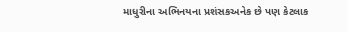માધુરીના અભિનયના પ્રશંસકઅનેક છે પણ કેટલાક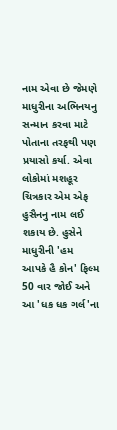નામ એવા છે જેમણે માધુરીના અભિનયનુ સન્માન કરવા માટે પોતાના તરફથી પણ પ્રયાસો કર્યા. એવા લોકોમાં મશહૂર ચિત્રકાર એમ એફ હુસૈનનુ નામ લઈ શકાય છે. હુસેને માધુરીની 'હમ આપકે હૈ કોન' ફિલ્મ 50 વાર જોઈ અને આ 'ધક ધક ગર્લ'ના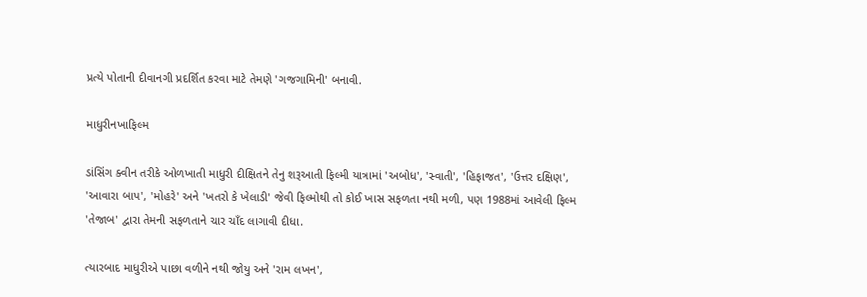પ્રત્યે પોતાની દીવાનગી પ્રદર્શિત કરવા માટે તેમણે 'ગજગામિની' બનાવી.

માધુરીનખાફિલ્મ

ડાંસિંગ ક્વીન તરીકે ઓળખાતી માધુરી દીક્ષિતને તેનુ શરૂઆતી ફિલ્મી યાત્રામાં 'અબોધ', 'સ્વાતી', 'હિફાજત', 'ઉત્તર દક્ષિણ', 'આવારા બાપ', 'મોહરે' અને 'ખતરો કે ખેલાડી' જેવી ફિલ્મોથી તો કોઈ ખાસ સફળતા નથી મળી, પણ 1988માં આવેલી ફિલ્મ 'તેજાબ' દ્વારા તેમની સફળતાને ચાર ચાઁદ લાગાવી દીધા.

ત્યારબાદ માધુરીએ પાછા વળીને નથી જોયુ અને 'રામ લખન',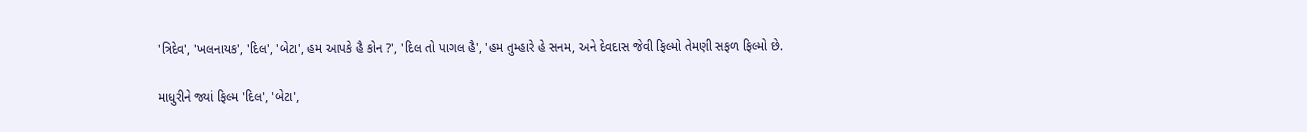'ત્રિદેવ', 'ખલનાયક', 'દિલ', 'બેટા', હમ આપકે હૈ કોન ?', 'દિલ તો પાગલ હૈ', 'હમ તુમ્હારે હે સનમ, અને દેવદાસ જેવી ફિલ્મો તેમણી સફળ ફિલ્મો છે.

માધુરીને જ્યાં ફિલ્મ 'દિલ', 'બેટા',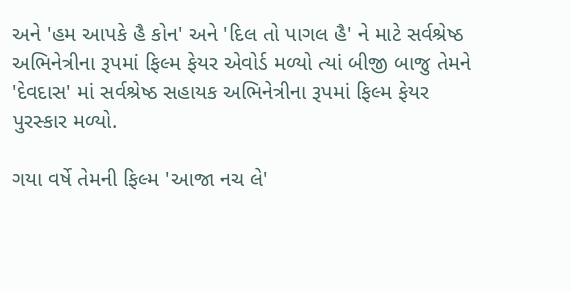અને 'હમ આપકે હૈ કોન' અને 'દિલ તો પાગલ હૈ' ને માટે સર્વશ્રેષ્ઠ અભિનેત્રીના રૂપમાં ફિલ્મ ફેયર એવોર્ડ મળ્યો ત્યાં બીજી બાજુ તેમને 'દેવદાસ' માં સર્વશ્રેષ્ઠ સહાયક અભિનેત્રીના રૂપમાં ફિલ્મ ફેયર પુરસ્કાર મળ્યો.

ગયા વર્ષે તેમની ફિલ્મ 'આજા નચ લે'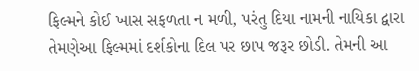ફિલ્મને કોઈ ખાસ સફળતા ન મળી, પરંતુ દિયા નામની નાયિકા દ્વારા તેમણેઆ ફિલ્મમાં દર્શકોના દિલ પર છાપ જરૂર છોડી. તેમની આ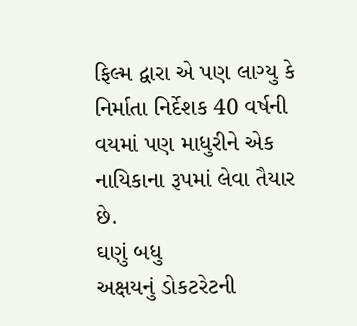ફિલ્મ દ્વારા એ પણ લાગ્યુ કે નિર્માતા નિર્દેશક 40 વર્ષની વયમાં પણ માધુરીને એક નાયિકાના રૂપમાં લેવા તૈયાર છે.
ઘણું બધુ
અક્ષયનું ડોકટરેટની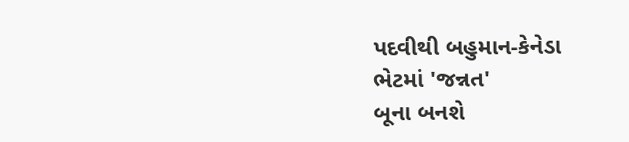પદવીથી બહુમાન-કેનેડા
ભેટમાં 'જન્નત'
બૂના બનશે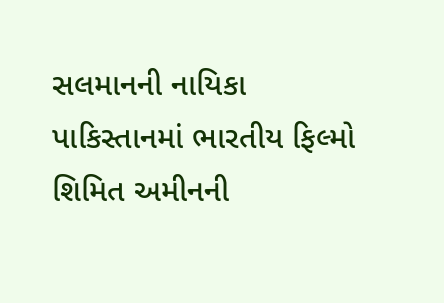સલમાનની નાયિકા
પાકિસ્તાનમાં ભારતીય ફિલ્મો
શિમિત અમીનની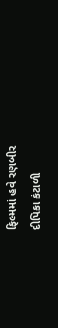ફિલ્મમાં હવે રણબીર
દીપિકા કંટાળી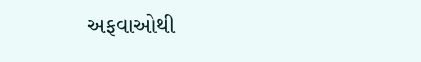અફવાઓથી